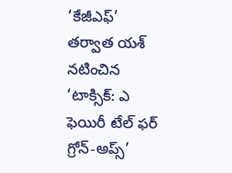‘కేజీఎఫ్’ తర్వాత యశ్ నటించిన ‘టాక్సిక్: ఎ ఫెయిరీ టేల్ ఫర్ గ్రోన్-అప్స్’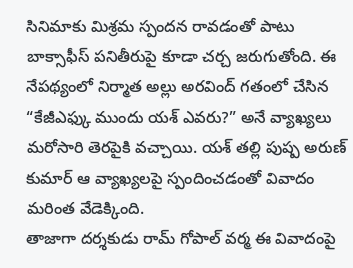సినిమాకు మిశ్రమ స్పందన రావడంతో పాటు బాక్సాఫీస్ పనితీరుపై కూడా చర్చ జరుగుతోంది. ఈ నేపథ్యంలో నిర్మాత అల్లు అరవింద్ గతంలో చేసిన “కేజీఎఫ్కు ముందు యశ్ ఎవరు?” అనే వ్యాఖ్యలు మరోసారి తెరపైకి వచ్చాయి. యశ్ తల్లి పుష్ప అరుణ్ కుమార్ ఆ వ్యాఖ్యలపై స్పందించడంతో వివాదం మరింత వేడెక్కింది.
తాజాగా దర్శకుడు రామ్ గోపాల్ వర్మ ఈ వివాదంపై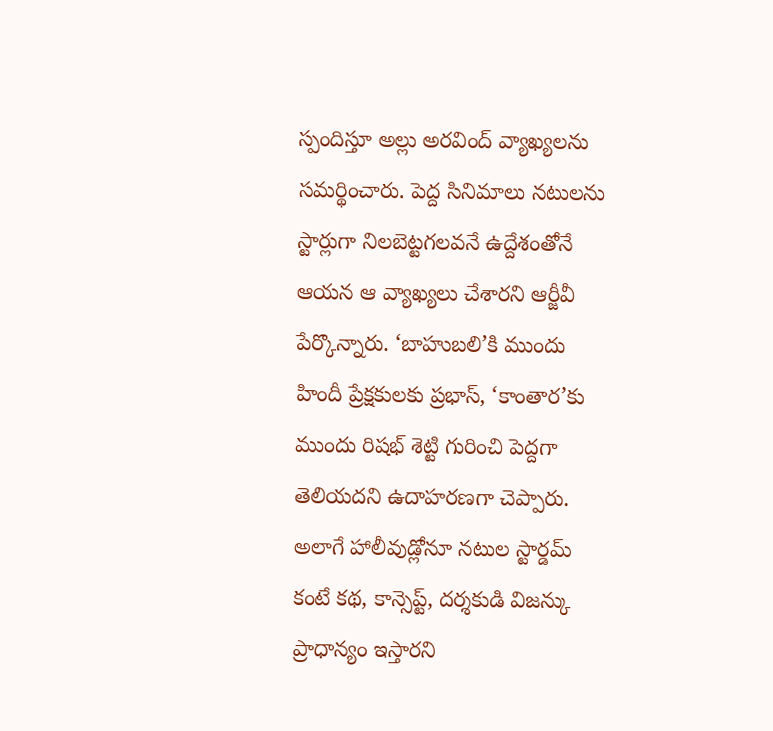స్పందిస్తూ అల్లు అరవింద్ వ్యాఖ్యలను సమర్థించారు. పెద్ద సినిమాలు నటులను స్టార్లుగా నిలబెట్టగలవనే ఉద్దేశంతోనే ఆయన ఆ వ్యాఖ్యలు చేశారని ఆర్జీవీ పేర్కొన్నారు. ‘బాహుబలి’కి ముందు హిందీ ప్రేక్షకులకు ప్రభాస్, ‘కాంతార’కు ముందు రిషభ్ శెట్టి గురించి పెద్దగా తెలియదని ఉదాహరణగా చెప్పారు. అలాగే హాలీవుడ్లోనూ నటుల స్టార్డమ్ కంటే కథ, కాన్సెప్ట్, దర్శకుడి విజన్కు ప్రాధాన్యం ఇస్తారని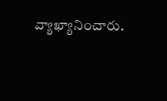వ్యాఖ్యానించారు.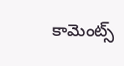కామెంట్స్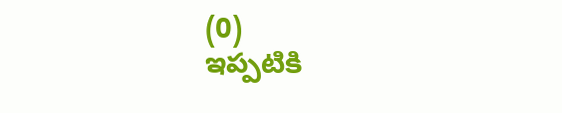(0)
ఇప్పటికి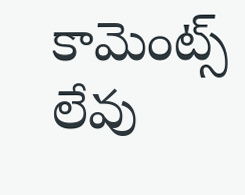కామెంట్స్ లేవు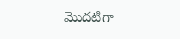మొదటిగా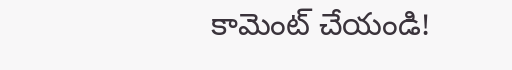కామెంట్ చేయండి!